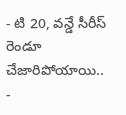- టి 20, వన్డే సీరీస్ రెండూ చేజారిపోయాయి..
-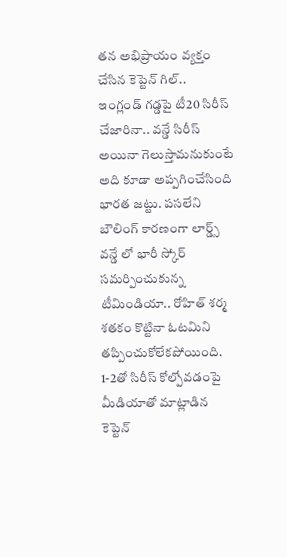తన అభిప్రాయం వ్యక్తం చేసిన కెప్టెన్ గిల్..
ఇంగ్లండ్ గడ్డపై టీ20 సిరీస్ చేజారినా.. వన్డే సిరీస్ అయినా గెలుస్తామనుకుంటే అది కూడా అప్పగించేసింది భారత జట్టు. పసలేని బౌలింగ్ కారణంగా లార్డ్స్ వన్డే లో భారీ స్కోర్ సమర్పించుకున్న టీమిండియా.. రోహిత్ శర్మ శతకం కొట్టినా ఓటమిని తప్పించుకోలేకపోయింది. 1-2తో సిరీస్ కోల్పోవడంపై మీడియాతో మాట్లాడిన కెప్టెన్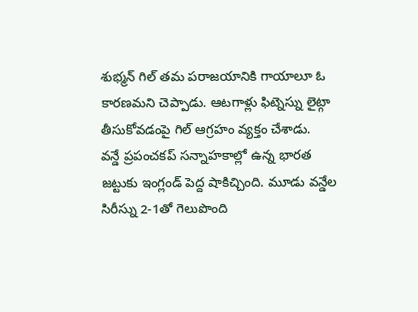శుభ్మన్ గిల్ తమ పరాజయానికి గాయాలూ ఓ కారణమని చెప్పాడు. ఆటగాళ్లు ఫిట్నెస్ను లైట్గా తీసుకోవడంపై గిల్ ఆగ్రహం వ్యక్తం చేశాడు.
వన్డే ప్రపంచకప్ సన్నాహకాల్లో ఉన్న భారత జట్టుకు ఇంగ్లండ్ పెద్ద షాకిచ్చింది. మూడు వన్డేల సిరీస్ను 2-1తో గెలుపొంది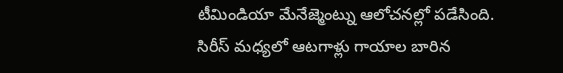టీమిండియా మేనేజ్మెంట్ను ఆలోచనల్లో పడేసింది. సిరీస్ మధ్యలో ఆటగాళ్లు గాయాల బారిన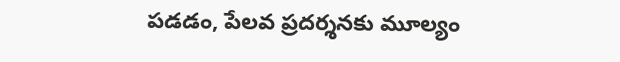పడడం, పేలవ ప్రదర్శనకు మూల్యం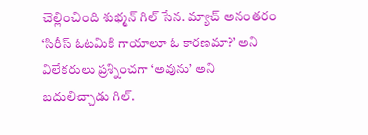చెల్లించింది శుభ్మన్ గిల్ సేన. మ్యాచ్ అనంతరం ‘సిరీస్ ఓటమికి గాయాలూ ఓ కారణమా?’ అని విలేకరులు ప్రశ్నించగా ‘అవును’ అని బదులిచ్చాడు గిల్.